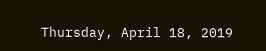Thursday, April 18, 2019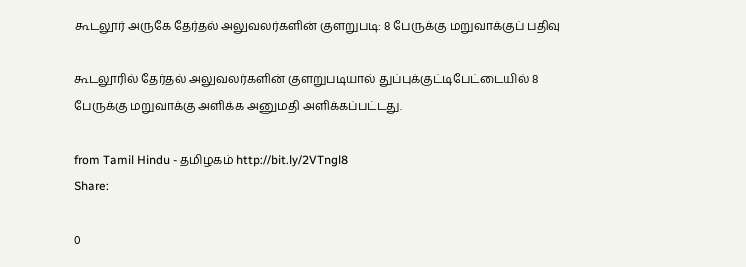கூடலூர் அருகே தேர்தல் அலுவலர்களின் குளறுபடி: 8 பேருக்கு மறுவாக்குப் பதிவு

கூடலூரில் தேர்தல் அலுவலர்களின் குளறுபடியால் துப்புக்குட்டிபேட்டையில் 8 பேருக்கு மறுவாக்கு அளிக்க அனுமதி அளிக்கப்பட்டது.

from Tamil Hindu - தமிழகம் http://bit.ly/2VTngl8
Share:

0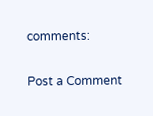comments:

Post a Comment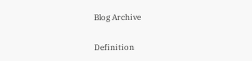Blog Archive

Definition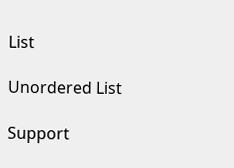List

Unordered List

Support